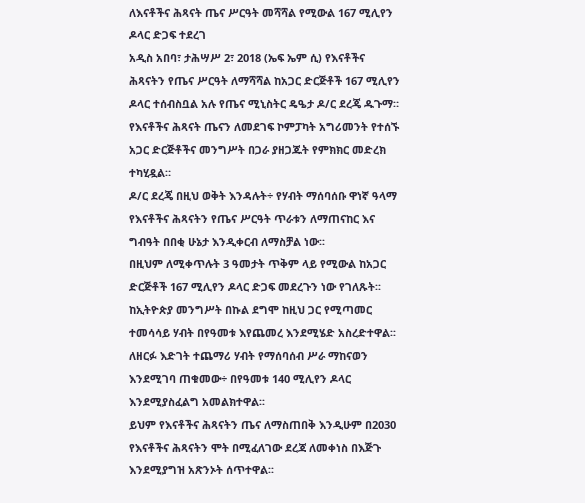ለእናቶችና ሕጻናት ጤና ሥርዓት መሻሻል የሚውል 167 ሚሊየን ዶላር ድጋፍ ተደረገ
አዲስ አበባ፣ ታሕሣሥ 2፣ 2018 (ኤፍ ኤም ሲ) የእናቶችና ሕጻናትን የጤና ሥርዓት ለማሻሻል ከአጋር ድርጅቶች 167 ሚሊየን ዶላር ተሰብስቧል አሉ የጤና ሚኒስትር ዴዔታ ዶ/ር ደረጄ ዱጉማ።
የእናቶችና ሕጻናት ጤናን ለመደገፍ ኮምፓካት አግሪመንት የተሰኙ አጋር ድርጅቶችና መንግሥት በጋራ ያዘጋጁት የምክክር መድረክ ተካሂዷል።
ዶ/ር ደረጄ በዚህ ወቅት እንዳሉት÷ የሃብት ማሰባሰቡ ዋነኛ ዓላማ የእናቶችና ሕጻናትን የጤና ሥርዓት ጥራቱን ለማጠናከር እና ግብዓት በበቂ ሁኔታ እንዲቀርብ ለማስቻል ነው፡፡
በዚህም ለሚቀጥሉት 3 ዓመታት ጥቅም ላይ የሚውል ከአጋር ድርጅቶች 167 ሚሊየን ዶላር ድጋፍ መደረጉን ነው የገለጹት፡፡
ከኢትዮጵያ መንግሥት በኩል ደግሞ ከዚህ ጋር የሚጣመር ተመሳሳይ ሃብት በየዓመቱ እየጨመረ እንደሚሄድ አስረድተዋል፡፡
ለዘርፉ እድገት ተጨማሪ ሃብት የማሰባሰብ ሥራ ማከናወን እንደሚገባ ጠቁመው÷ በየዓመቱ 140 ሚሊየን ዶላር እንደሚያስፈልግ አመልክተዋል፡፡
ይህም የእናቶችና ሕጻናትን ጤና ለማስጠበቅ እንዲሁም በ2030 የእናቶችና ሕጻናትን ሞት በሚፈለገው ደረጃ ለመቀነስ በእጅጉ እንደሚያግዝ አጽንኦት ሰጥተዋል፡፡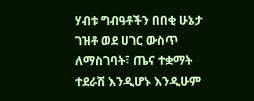ሃብቱ ግብዓቶችን በበቂ ሁኔታ ገዝቶ ወደ ሀገር ውስጥ ለማስገባት፣ ጤና ተቋማት ተደራሽ እንዲሆኑ እንዲሁም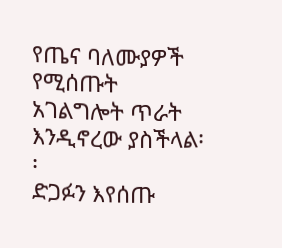የጤና ባለሙያዎች የሚሰጡት አገልግሎት ጥራት እንዲኖረው ያስችላል፡፡
ድጋፉን እየሰጡ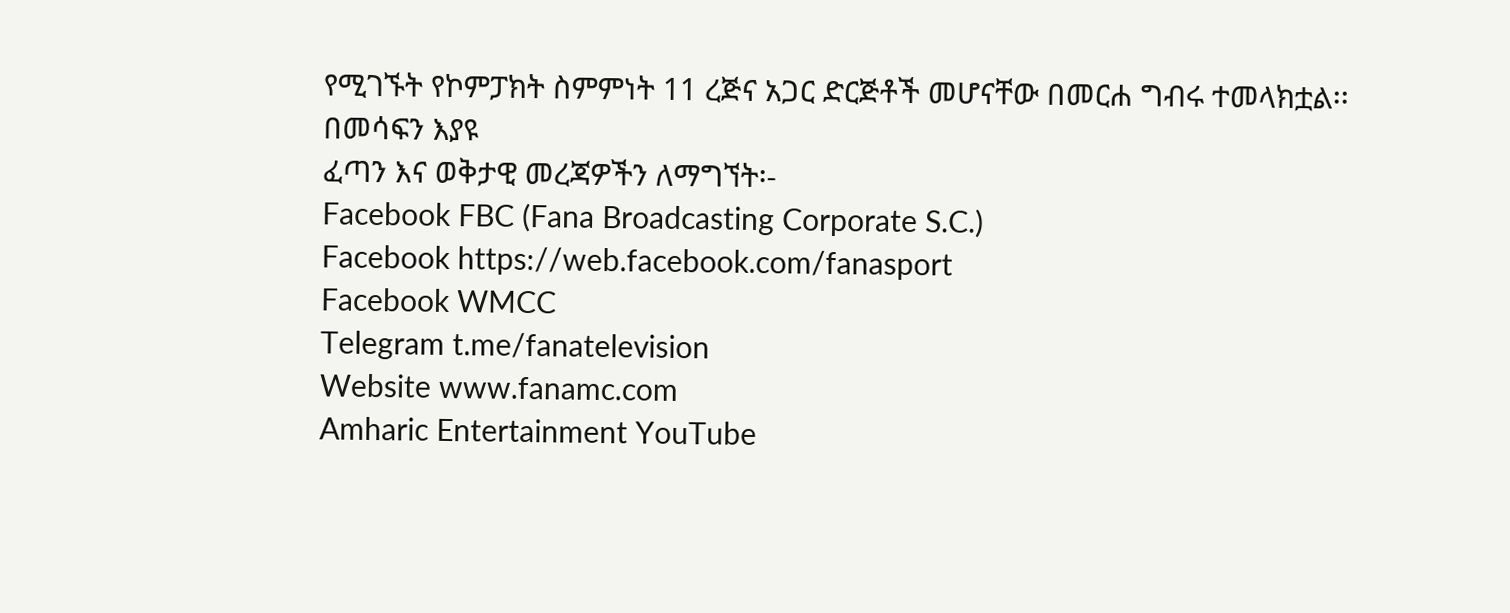የሚገኙት የኮምፓክት ስምምነት 11 ረጅና አጋር ድርጅቶች መሆናቸው በመርሐ ግብሩ ተመላክቷል፡፡
በመሳፍን እያዩ
ፈጣን እና ወቅታዊ መረጃዎችን ለማግኘት፡-
Facebook FBC (Fana Broadcasting Corporate S.C.)
Facebook https://web.facebook.com/fanasport
Facebook WMCC
Telegram t.me/fanatelevision
Website www.fanamc.com
Amharic Entertainment YouTube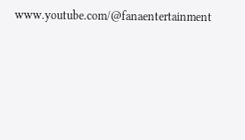www.youtube.com/@fanaentertainment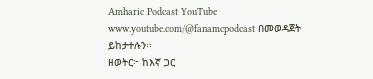Amharic Podcast YouTube www.youtube.com/@fanamcpodcast በመወዳጀት ይከታተሉን፡፡
ዘወትር፦ ከእኛ ጋር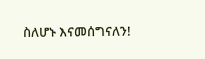ስለሆኑ እናመሰግናለን!